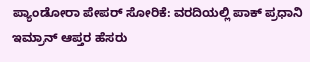ಪ್ಯಾಂಡೋರಾ ಪೇಪರ್ ಸೋರಿಕೆ: ವರದಿಯಲ್ಲಿ ಪಾಕ್ ಪ್ರಧಾನಿ ಇಮ್ರಾನ್ ಆಪ್ತರ ಹೆಸರು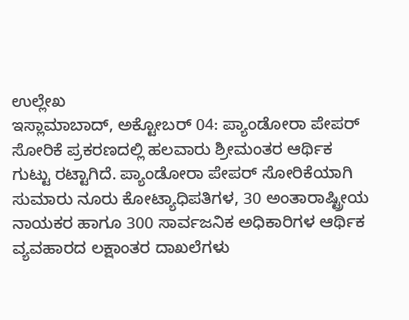ಉಲ್ಲೇಖ
ಇಸ್ಲಾಮಾಬಾದ್, ಅಕ್ಟೋಬರ್ 04: ಪ್ಯಾಂಡೋರಾ ಪೇಪರ್ ಸೋರಿಕೆ ಪ್ರಕರಣದಲ್ಲಿ ಹಲವಾರು ಶ್ರೀಮಂತರ ಆರ್ಥಿಕ ಗುಟ್ಟು ರಟ್ಟಾಗಿದೆ. ಪ್ಯಾಂಡೋರಾ ಪೇಪರ್ ಸೋರಿಕೆಯಾಗಿ ಸುಮಾರು ನೂರು ಕೋಟ್ಯಾಧಿಪತಿಗಳ, 30 ಅಂತಾರಾಷ್ಟ್ರೀಯ ನಾಯಕರ ಹಾಗೂ 300 ಸಾರ್ವಜನಿಕ ಅಧಿಕಾರಿಗಳ ಆರ್ಥಿಕ ವ್ಯವಹಾರದ ಲಕ್ಷಾಂತರ ದಾಖಲೆಗಳು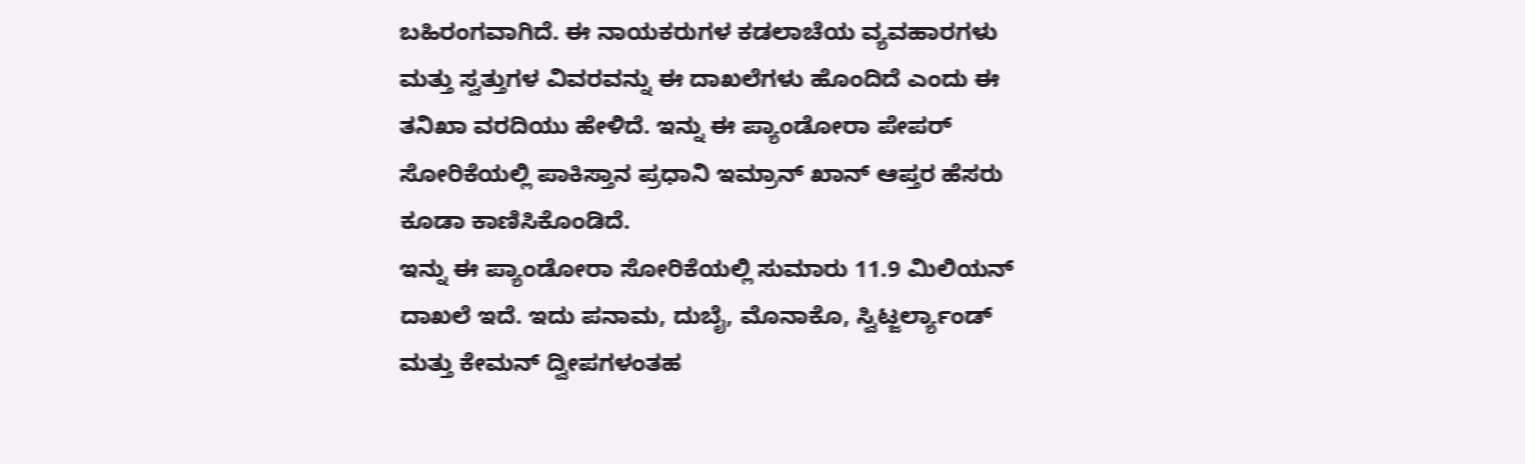ಬಹಿರಂಗವಾಗಿದೆ. ಈ ನಾಯಕರುಗಳ ಕಡಲಾಚೆಯ ವ್ಯವಹಾರಗಳು ಮತ್ತು ಸ್ವತ್ತುಗಳ ವಿವರವನ್ನು ಈ ದಾಖಲೆಗಳು ಹೊಂದಿದೆ ಎಂದು ಈ ತನಿಖಾ ವರದಿಯು ಹೇಳಿದೆ. ಇನ್ನು ಈ ಪ್ಯಾಂಡೋರಾ ಪೇಪರ್ ಸೋರಿಕೆಯಲ್ಲಿ ಪಾಕಿಸ್ತಾನ ಪ್ರಧಾನಿ ಇಮ್ರಾನ್ ಖಾನ್ ಆಪ್ತರ ಹೆಸರು ಕೂಡಾ ಕಾಣಿಸಿಕೊಂಡಿದೆ.
ಇನ್ನು ಈ ಪ್ಯಾಂಡೋರಾ ಸೋರಿಕೆಯಲ್ಲಿ ಸುಮಾರು 11.9 ಮಿಲಿಯನ್ ದಾಖಲೆ ಇದೆ. ಇದು ಪನಾಮ, ದುಬೈ, ಮೊನಾಕೊ, ಸ್ವಿಟ್ಜರ್ಲ್ಯಾಂಡ್ ಮತ್ತು ಕೇಮನ್ ದ್ವೀಪಗಳಂತಹ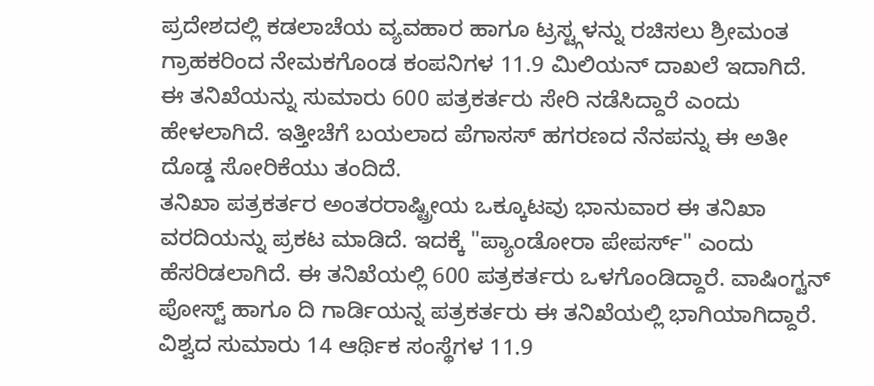ಪ್ರದೇಶದಲ್ಲಿ ಕಡಲಾಚೆಯ ವ್ಯವಹಾರ ಹಾಗೂ ಟ್ರಸ್ಟ್ಗಳನ್ನು ರಚಿಸಲು ಶ್ರೀಮಂತ ಗ್ರಾಹಕರಿಂದ ನೇಮಕಗೊಂಡ ಕಂಪನಿಗಳ 11.9 ಮಿಲಿಯನ್ ದಾಖಲೆ ಇದಾಗಿದೆ. ಈ ತನಿಖೆಯನ್ನು ಸುಮಾರು 600 ಪತ್ರಕರ್ತರು ಸೇರಿ ನಡೆಸಿದ್ದಾರೆ ಎಂದು ಹೇಳಲಾಗಿದೆ. ಇತ್ತೀಚೆಗೆ ಬಯಲಾದ ಪೆಗಾಸಸ್ ಹಗರಣದ ನೆನಪನ್ನು ಈ ಅತೀ ದೊಡ್ಡ ಸೋರಿಕೆಯು ತಂದಿದೆ.
ತನಿಖಾ ಪತ್ರಕರ್ತರ ಅಂತರರಾಷ್ಟ್ರೀಯ ಒಕ್ಕೂಟವು ಭಾನುವಾರ ಈ ತನಿಖಾ ವರದಿಯನ್ನು ಪ್ರಕಟ ಮಾಡಿದೆ. ಇದಕ್ಕೆ "ಪ್ಯಾಂಡೋರಾ ಪೇಪರ್ಸ್" ಎಂದು ಹೆಸರಿಡಲಾಗಿದೆ. ಈ ತನಿಖೆಯಲ್ಲಿ 600 ಪತ್ರಕರ್ತರು ಒಳಗೊಂಡಿದ್ದಾರೆ. ವಾಷಿಂಗ್ಟನ್ ಪೋಸ್ಟ್ ಹಾಗೂ ದಿ ಗಾರ್ಡಿಯನ್ನ ಪತ್ರಕರ್ತರು ಈ ತನಿಖೆಯಲ್ಲಿ ಭಾಗಿಯಾಗಿದ್ದಾರೆ. ವಿಶ್ವದ ಸುಮಾರು 14 ಆರ್ಥಿಕ ಸಂಸ್ಥೆಗಳ 11.9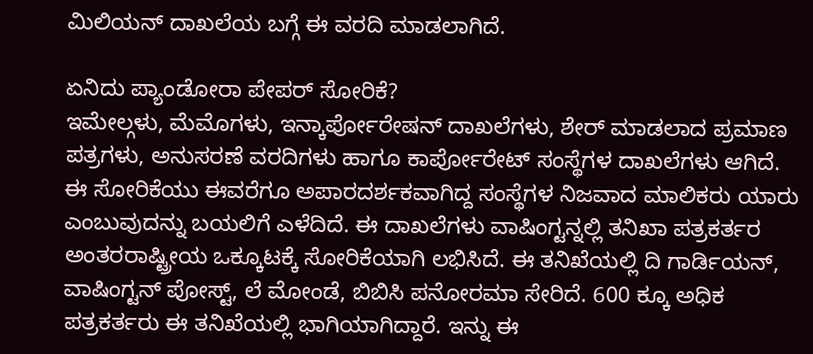ಮಿಲಿಯನ್ ದಾಖಲೆಯ ಬಗ್ಗೆ ಈ ವರದಿ ಮಾಡಲಾಗಿದೆ.

ಏನಿದು ಪ್ಯಾಂಡೋರಾ ಪೇಪರ್ ಸೋರಿಕೆ?
ಇಮೇಲ್ಗಳು, ಮೆಮೊಗಳು, ಇನ್ಕಾರ್ಪೋರೇಷನ್ ದಾಖಲೆಗಳು, ಶೇರ್ ಮಾಡಲಾದ ಪ್ರಮಾಣ ಪತ್ರಗಳು, ಅನುಸರಣೆ ವರದಿಗಳು ಹಾಗೂ ಕಾರ್ಪೋರೇಟ್ ಸಂಸ್ಥೆಗಳ ದಾಖಲೆಗಳು ಆಗಿದೆ. ಈ ಸೋರಿಕೆಯು ಈವರೆಗೂ ಅಪಾರದರ್ಶಕವಾಗಿದ್ದ ಸಂಸ್ಥೆಗಳ ನಿಜವಾದ ಮಾಲಿಕರು ಯಾರು ಎಂಬುವುದನ್ನು ಬಯಲಿಗೆ ಎಳೆದಿದೆ. ಈ ದಾಖಲೆಗಳು ವಾಷಿಂಗ್ಟನ್ನಲ್ಲಿ ತನಿಖಾ ಪತ್ರಕರ್ತರ ಅಂತರರಾಷ್ಟ್ರೀಯ ಒಕ್ಕೂಟಕ್ಕೆ ಸೋರಿಕೆಯಾಗಿ ಲಭಿಸಿದೆ. ಈ ತನಿಖೆಯಲ್ಲಿ ದಿ ಗಾರ್ಡಿಯನ್, ವಾಷಿಂಗ್ಟನ್ ಪೋಸ್ಟ್, ಲೆ ಮೋಂಡೆ, ಬಿಬಿಸಿ ಪನೋರಮಾ ಸೇರಿದೆ. 600 ಕ್ಕೂ ಅಧಿಕ ಪತ್ರಕರ್ತರು ಈ ತನಿಖೆಯಲ್ಲಿ ಭಾಗಿಯಾಗಿದ್ದಾರೆ. ಇನ್ನು ಈ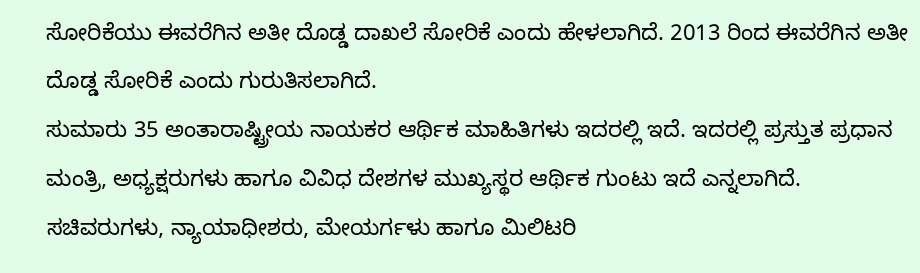ಸೋರಿಕೆಯು ಈವರೆಗಿನ ಅತೀ ದೊಡ್ಡ ದಾಖಲೆ ಸೋರಿಕೆ ಎಂದು ಹೇಳಲಾಗಿದೆ. 2013 ರಿಂದ ಈವರೆಗಿನ ಅತೀ ದೊಡ್ಡ ಸೋರಿಕೆ ಎಂದು ಗುರುತಿಸಲಾಗಿದೆ.
ಸುಮಾರು 35 ಅಂತಾರಾಷ್ಟ್ರೀಯ ನಾಯಕರ ಆರ್ಥಿಕ ಮಾಹಿತಿಗಳು ಇದರಲ್ಲಿ ಇದೆ. ಇದರಲ್ಲಿ ಪ್ರಸ್ತುತ ಪ್ರಧಾನ ಮಂತ್ರಿ, ಅಧ್ಯಕ್ಷರುಗಳು ಹಾಗೂ ವಿವಿಧ ದೇಶಗಳ ಮುಖ್ಯಸ್ಥರ ಆರ್ಥಿಕ ಗುಂಟು ಇದೆ ಎನ್ನಲಾಗಿದೆ. ಸಚಿವರುಗಳು, ನ್ಯಾಯಾಧೀಶರು, ಮೇಯರ್ಗಳು ಹಾಗೂ ಮಿಲಿಟರಿ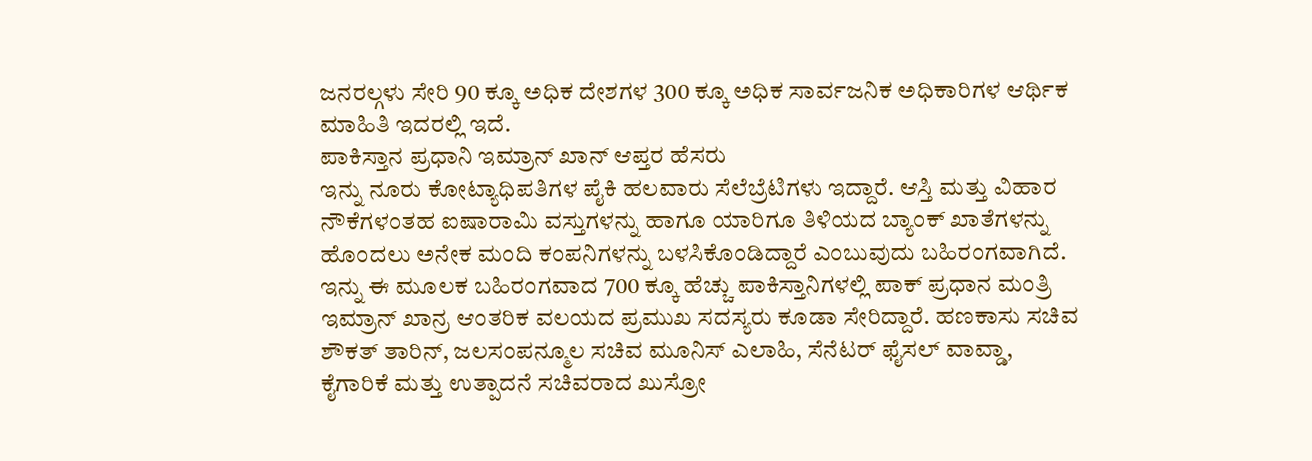ಜನರಲ್ಗಳು ಸೇರಿ 90 ಕ್ಕೂ ಅಧಿಕ ದೇಶಗಳ 300 ಕ್ಕೂ ಅಧಿಕ ಸಾರ್ವಜನಿಕ ಅಧಿಕಾರಿಗಳ ಆರ್ಥಿಕ ಮಾಹಿತಿ ಇದರಲ್ಲಿ ಇದೆ.
ಪಾಕಿಸ್ತಾನ ಪ್ರಧಾನಿ ಇಮ್ರಾನ್ ಖಾನ್ ಆಪ್ತರ ಹೆಸರು
ಇನ್ನು ನೂರು ಕೋಟ್ಯಾಧಿಪತಿಗಳ ಪೈಕಿ ಹಲವಾರು ಸೆಲೆಬ್ರೆಟಿಗಳು ಇದ್ದಾರೆ. ಆಸ್ತಿ ಮತ್ತು ವಿಹಾರ ನೌಕೆಗಳಂತಹ ಐಷಾರಾಮಿ ವಸ್ತುಗಳನ್ನು ಹಾಗೂ ಯಾರಿಗೂ ತಿಳಿಯದ ಬ್ಯಾಂಕ್ ಖಾತೆಗಳನ್ನು ಹೊಂದಲು ಅನೇಕ ಮಂದಿ ಕಂಪನಿಗಳನ್ನು ಬಳಸಿಕೊಂಡಿದ್ದಾರೆ ಎಂಬುವುದು ಬಹಿರಂಗವಾಗಿದೆ. ಇನ್ನು ಈ ಮೂಲಕ ಬಹಿರಂಗವಾದ 700 ಕ್ಕೂ ಹೆಚ್ಚು ಪಾಕಿಸ್ತಾನಿಗಳಲ್ಲಿ ಪಾಕ್ ಪ್ರಧಾನ ಮಂತ್ರಿ ಇಮ್ರಾನ್ ಖಾನ್ರ ಆಂತರಿಕ ವಲಯದ ಪ್ರಮುಖ ಸದಸ್ಯರು ಕೂಡಾ ಸೇರಿದ್ದಾರೆ. ಹಣಕಾಸು ಸಚಿವ ಶೌಕತ್ ತಾರಿನ್, ಜಲಸಂಪನ್ಮೂಲ ಸಚಿವ ಮೂನಿಸ್ ಎಲಾಹಿ, ಸೆನೆಟರ್ ಫೈಸಲ್ ವಾವ್ಡಾ, ಕೈಗಾರಿಕೆ ಮತ್ತು ಉತ್ಪಾದನೆ ಸಚಿವರಾದ ಖುಸ್ರೋ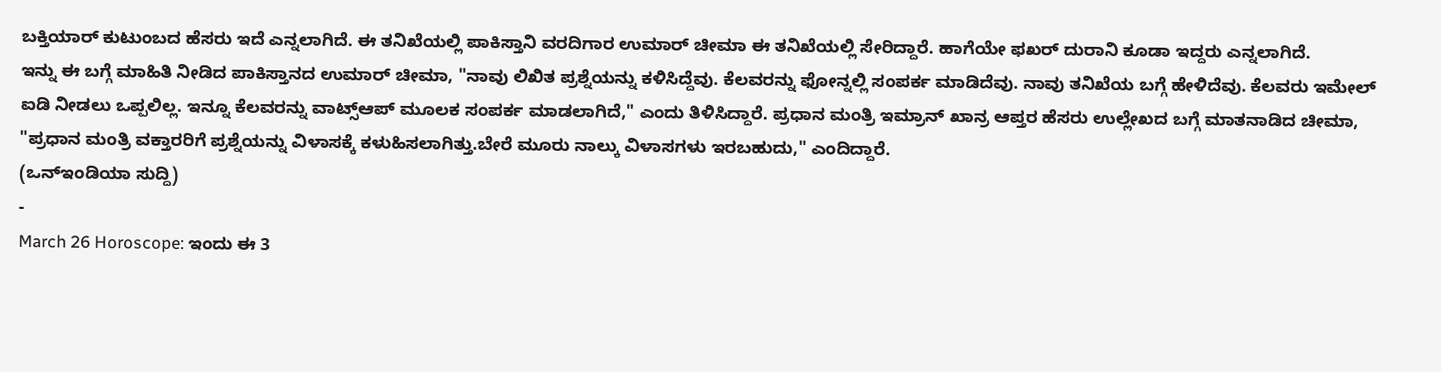ಬಕ್ತಿಯಾರ್ ಕುಟುಂಬದ ಹೆಸರು ಇದೆ ಎನ್ನಲಾಗಿದೆ. ಈ ತನಿಖೆಯಲ್ಲಿ ಪಾಕಿಸ್ತಾನಿ ವರದಿಗಾರ ಉಮಾರ್ ಚೀಮಾ ಈ ತನಿಖೆಯಲ್ಲಿ ಸೇರಿದ್ದಾರೆ. ಹಾಗೆಯೇ ಫಖರ್ ದುರಾನಿ ಕೂಡಾ ಇದ್ದರು ಎನ್ನಲಾಗಿದೆ.
ಇನ್ನು ಈ ಬಗ್ಗೆ ಮಾಹಿತಿ ನೀಡಿದ ಪಾಕಿಸ್ತಾನದ ಉಮಾರ್ ಚೀಮಾ, "ನಾವು ಲಿಖಿತ ಪ್ರಶ್ನೆಯನ್ನು ಕಳಿಸಿದ್ದೆವು. ಕೆಲವರನ್ನು ಫೋನ್ನಲ್ಲಿ ಸಂಪರ್ಕ ಮಾಡಿದೆವು. ನಾವು ತನಿಖೆಯ ಬಗ್ಗೆ ಹೇಳಿದೆವು. ಕೆಲವರು ಇಮೇಲ್ ಐಡಿ ನೀಡಲು ಒಪ್ಪಲಿಲ್ಲ. ಇನ್ನೂ ಕೆಲವರನ್ನು ವಾಟ್ಸ್ಆಪ್ ಮೂಲಕ ಸಂಪರ್ಕ ಮಾಡಲಾಗಿದೆ," ಎಂದು ತಿಳಿಸಿದ್ದಾರೆ. ಪ್ರಧಾನ ಮಂತ್ರಿ ಇಮ್ರಾನ್ ಖಾನ್ರ ಆಪ್ತರ ಹೆಸರು ಉಲ್ಲೇಖದ ಬಗ್ಗೆ ಮಾತನಾಡಿದ ಚೀಮಾ, "ಪ್ರಧಾನ ಮಂತ್ರಿ ವಕ್ತಾರರಿಗೆ ಪ್ರಶ್ನೆಯನ್ನು ವಿಳಾಸಕ್ಕೆ ಕಳುಹಿಸಲಾಗಿತ್ತು.ಬೇರೆ ಮೂರು ನಾಲ್ಕು ವಿಳಾಸಗಳು ಇರಬಹುದು," ಎಂದಿದ್ದಾರೆ.
(ಒನ್ಇಂಡಿಯಾ ಸುದ್ದಿ)
-
March 26 Horoscope: ಇಂದು ಈ 3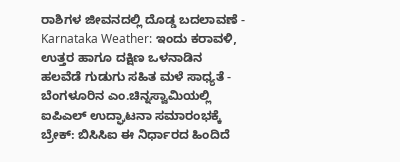ರಾಶಿಗಳ ಜೀವನದಲ್ಲಿ ದೊಡ್ಡ ಬದಲಾವಣೆ -
Karnataka Weather: ಇಂದು ಕರಾವಳಿ, ಉತ್ತರ ಹಾಗೂ ದಕ್ಷಿಣ ಒಳನಾಡಿನ ಹಲವೆಡೆ ಗುಡುಗು ಸಹಿತ ಮಳೆ ಸಾಧ್ಯತೆ -
ಬೆಂಗಳೂರಿನ ಎಂ.ಚಿನ್ನಸ್ವಾಮಿಯಲ್ಲಿ ಐಪಿಎಲ್ ಉದ್ಘಾಟನಾ ಸಮಾರಂಭಕ್ಕೆ ಬ್ರೇಕ್: ಬಿಸಿಸಿಐ ಈ ನಿರ್ಧಾರದ ಹಿಂದಿದೆ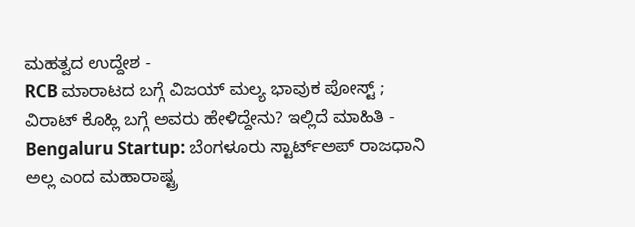ಮಹತ್ವದ ಉದ್ದೇಶ -
RCB ಮಾರಾಟದ ಬಗ್ಗೆ ವಿಜಯ್ ಮಲ್ಯ ಭಾವುಕ ಪೋಸ್ಟ್ ; ವಿರಾಟ್ ಕೊಹ್ಲಿ ಬಗ್ಗೆ ಅವರು ಹೇಳಿದ್ದೇನು? ಇಲ್ಲಿದೆ ಮಾಹಿತಿ -
Bengaluru Startup: ಬೆಂಗಳೂರು ಸ್ಟಾರ್ಟ್ಅಪ್ ರಾಜಧಾನಿ ಅಲ್ಲ ಎಂದ ಮಹಾರಾಷ್ಟ್ರ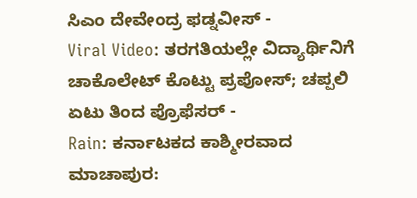ಸಿಎಂ ದೇವೇಂದ್ರ ಫಡ್ನವೀಸ್ -
Viral Video: ತರಗತಿಯಲ್ಲೇ ವಿದ್ಯಾರ್ಥಿನಿಗೆ ಚಾಕೊಲೇಟ್ ಕೊಟ್ಟು ಪ್ರಪೋಸ್; ಚಪ್ಪಲಿ ಏಟು ತಿಂದ ಪ್ರೊಫೆಸರ್ -
Rain: ಕರ್ನಾಟಕದ ಕಾಶ್ಮೀರವಾದ ಮಾಚಾಪುರ: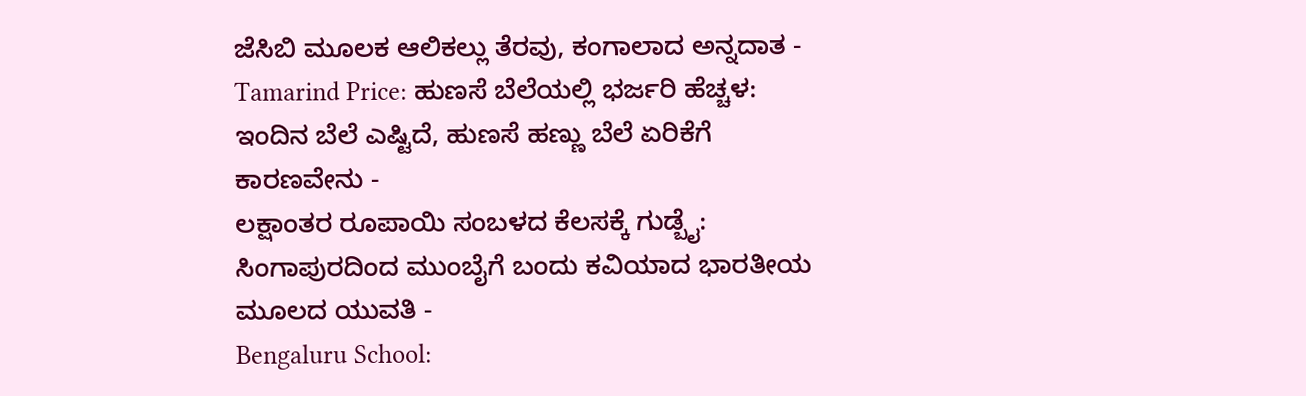ಜೆಸಿಬಿ ಮೂಲಕ ಆಲಿಕಲ್ಲು ತೆರವು, ಕಂಗಾಲಾದ ಅನ್ನದಾತ -
Tamarind Price: ಹುಣಸೆ ಬೆಲೆಯಲ್ಲಿ ಭರ್ಜರಿ ಹೆಚ್ಚಳ: ಇಂದಿನ ಬೆಲೆ ಎಷ್ಟಿದೆ, ಹುಣಸೆ ಹಣ್ಣು ಬೆಲೆ ಏರಿಕೆಗೆ ಕಾರಣವೇನು -
ಲಕ್ಷಾಂತರ ರೂಪಾಯಿ ಸಂಬಳದ ಕೆಲಸಕ್ಕೆ ಗುಡ್ಬೈ: ಸಿಂಗಾಪುರದಿಂದ ಮುಂಬೈಗೆ ಬಂದು ಕವಿಯಾದ ಭಾರತೀಯ ಮೂಲದ ಯುವತಿ -
Bengaluru School: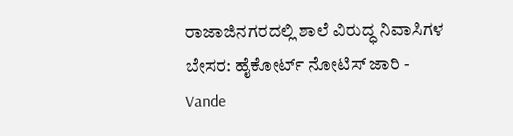ರಾಜಾಜಿನಗರದಲ್ಲಿ ಶಾಲೆ ವಿರುದ್ಧ ನಿವಾಸಿಗಳ ಬೇಸರ: ಹೈಕೋರ್ಟ್ ನೋಟಿಸ್ ಜಾರಿ -
Vande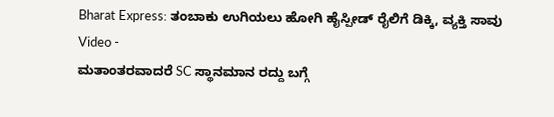Bharat Express: ತಂಬಾಕು ಉಗಿಯಲು ಹೋಗಿ ಹೈಸ್ಪೀಡ್ ರೈಲಿಗೆ ಡಿಕ್ಕಿ, ವ್ಯಕ್ತಿ ಸಾವು Video -
ಮತಾಂತರವಾದರೆ SC ಸ್ಥಾನಮಾನ ರದ್ದು ಬಗ್ಗೆ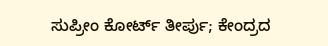ಸುಪ್ರೀಂ ಕೋರ್ಟ್ ತೀರ್ಪು; ಕೇಂದ್ರದ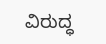ವಿರುದ್ಧ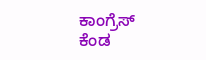ಕಾಂಗ್ರೆಸ್ ಕೆಂಡ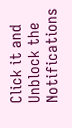Click it and Unblock the Notifications